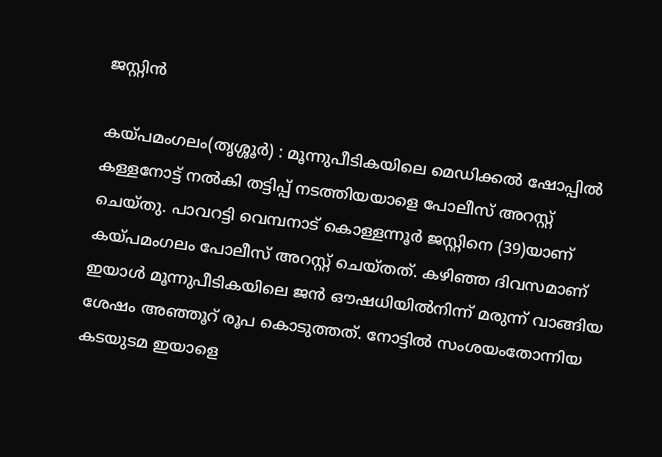ജസ്റ്റിൻ

കയ്പമംഗലം(തൃശ്ശൂര്‍) : മൂന്നുപീടികയിലെ മെഡിക്കല്‍ ഷോപ്പില്‍ കള്ളനോട്ട് നല്‍കി തട്ടിപ്പ് നടത്തിയയാളെ പോലീസ് അറസ്റ്റ് ചെയ്തു. പാവറട്ടി വെമ്പനാട് കൊള്ളന്നൂര്‍ ജസ്റ്റിനെ (39)യാണ് കയ്പമംഗലം പോലീസ് അറസ്റ്റ് ചെയ്തത്. കഴിഞ്ഞ ദിവസമാണ് ഇയാള്‍ മൂന്നുപീടികയിലെ ജന്‍ ഔഷധിയില്‍നിന്ന് മരുന്ന് വാങ്ങിയ ശേഷം അഞ്ഞൂറ് രൂപ കൊടുത്തത്. നോട്ടില്‍ സംശയംതോന്നിയ കടയുടമ ഇയാളെ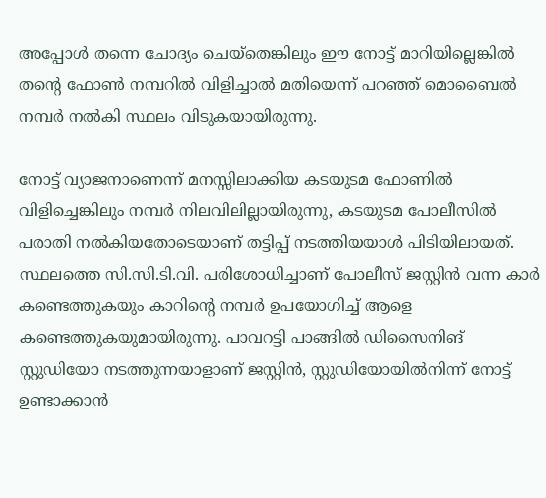അപ്പോള്‍ തന്നെ ചോദ്യം ചെയ്തെങ്കിലും ഈ നോട്ട് മാറിയില്ലെങ്കില്‍ തന്റെ ഫോണ്‍ നമ്പറില്‍ വിളിച്ചാല്‍ മതിയെന്ന് പറഞ്ഞ് മൊബൈല്‍ നമ്പര്‍ നല്‍കി സ്ഥലം വിടുകയായിരുന്നു.

നോട്ട് വ്യാജനാണെന്ന് മനസ്സിലാക്കിയ കടയുടമ ഫോണില്‍ വിളിച്ചെങ്കിലും നമ്പര്‍ നിലവിലില്ലായിരുന്നു, കടയുടമ പോലീസില്‍ പരാതി നല്‍കിയതോടെയാണ് തട്ടിപ്പ് നടത്തിയയാള്‍ പിടിയിലായത്. സ്ഥലത്തെ സി.സി.ടി.വി. പരിശോധിച്ചാണ് പോലീസ് ജസ്റ്റിന്‍ വന്ന കാര്‍ കണ്ടെത്തുകയും കാറിന്റെ നമ്പര്‍ ഉപയോഗിച്ച് ആളെ കണ്ടെത്തുകയുമായിരുന്നു. പാവറട്ടി പാങ്ങില്‍ ഡിസൈനിങ് സ്റ്റുഡിയോ നടത്തുന്നയാളാണ് ജസ്റ്റിന്‍, സ്റ്റുഡിയോയില്‍നിന്ന് നോട്ട് ഉണ്ടാക്കാന്‍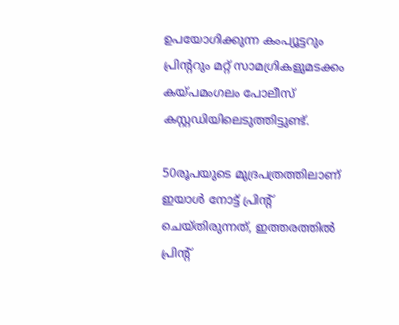ഉപയോഗിക്കുന്ന കംപ്യൂട്ടറും പ്രിന്ററും മറ്റ് സാമഗ്രികളുമടക്കം കയ്പമംഗലം പോലീസ് കസ്റ്റഡിയിലെടുത്തിട്ടുണ്ട്.

50രൂപയുടെ മുദ്രപത്രത്തിലാണ് ഇയാള്‍ നോട്ട് പ്രിന്റ് ചെയ്തിരുന്നത്, ഇത്തരത്തില്‍ പ്രിന്റ്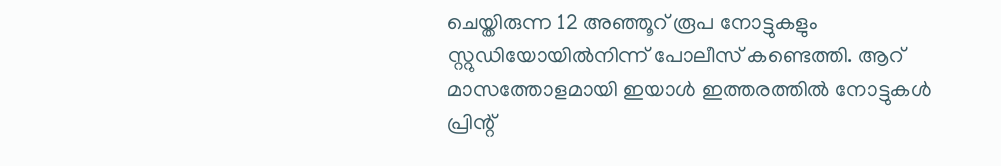ചെയ്തിരുന്ന 12 അഞ്ഞൂറ് രൂപ നോട്ടുകളും സ്റ്റുഡിയോയില്‍നിന്ന് പോലീസ് കണ്ടെത്തി. ആറ് മാസത്തോളമായി ഇയാള്‍ ഇത്തരത്തില്‍ നോട്ടുകള്‍ പ്രിന്റ്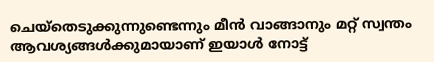ചെയ്തെടുക്കുന്നുണ്ടെന്നും മീന്‍ വാങ്ങാനും മറ്റ് സ്വന്തം ആവശ്യങ്ങള്‍ക്കുമായാണ് ഇയാള്‍ നോട്ട്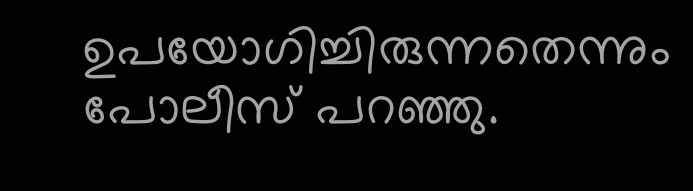ഉപയോഗിച്ചിരുന്നതെന്നും പോലീസ് പറഞ്ഞു.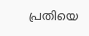പ്രതിയെ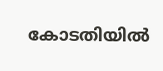കോടതിയില്‍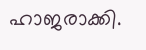ഹാജരാക്കി.